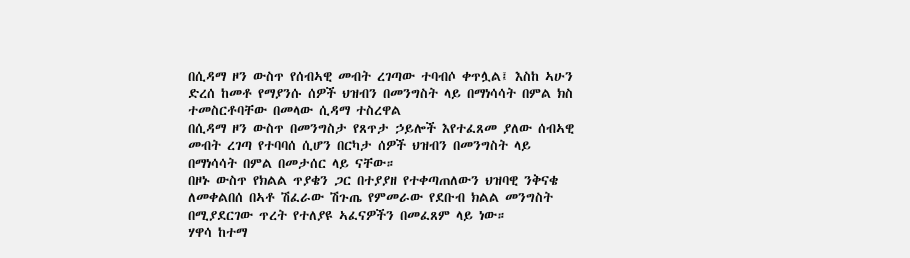በሲዳማ ዞን ውስጥ የሰብኣዊ መብት ረገጣው ተባብሶ ቀጥሏል፤ እስከ ኣሁን ድረሰ ከመቶ የማያንሱ ሰዎች ህዝብን በመንግስት ላይ በማነሳሳት በምል ክስ ተመስርቶባቸው በመላው ሲዳማ ተስረዋል
በሲዳማ ዞን ውስጥ በመንግስታ የጸጥታ ኃይሎች እየተፈጸመ ያለው ሰብኣዊ መብት ረገጣ የተባባሰ ሲሆን በርካታ ሰዎች ህዝብን በመንግስት ላይ በማነሳሳት በምል በመታሰር ላይ ናቸው።
በዞኑ ውስጥ የክልል ጥያቄን ጋር በተያያዘ የተቀጣጠለውን ህዝባዊ ንቅናቄ ለመቀልበሰ በኣቶ ሽፈራው ሽጉጤ የምመራው የደቡብ ክልል መንግስት በሚያደርገው ጥረት የተለያዩ ኣፈናዎችን በመፈጸም ላይ ነው።
ሃዋሳ ከተማ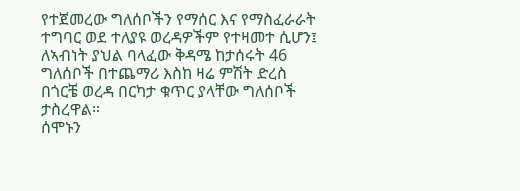የተጀመረው ግለሰቦችን የማሰር እና የማስፈራራት ተግባር ወደ ተለያዩ ወረዳዎችም የተዛመተ ሲሆን፤ ለኣብነት ያህል ባላፈው ቅዳሜ ከታሰሩት 46 ግለሰቦች በተጨማሪ እስከ ዛሬ ምሽት ድረስ በጎርቼ ወረዳ በርካታ ቁጥር ያላቸው ግለሰቦች ታስረዋል።
ሰሞኑን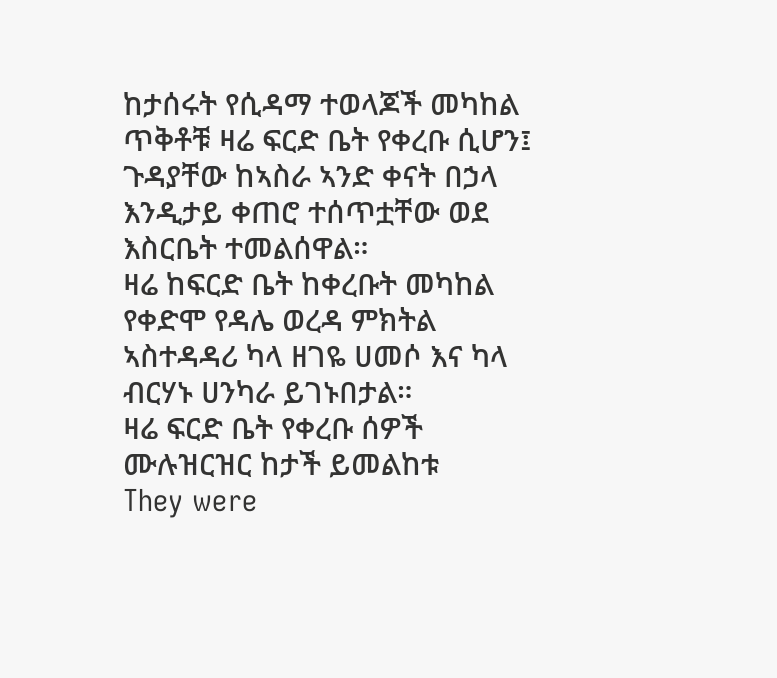ከታሰሩት የሲዳማ ተወላጆች መካከል ጥቅቶቹ ዛሬ ፍርድ ቤት የቀረቡ ሲሆን፤ ጉዳያቸው ከኣስራ ኣንድ ቀናት በኃላ እንዲታይ ቀጠሮ ተሰጥቷቸው ወደ እስርቤት ተመልሰዋል።
ዛሬ ከፍርድ ቤት ከቀረቡት መካከል የቀድሞ የዳሌ ወረዳ ምክትል ኣስተዳዳሪ ካላ ዘገዬ ሀመሶ እና ካላ ብርሃኑ ሀንካራ ይገኑበታል።
ዛሬ ፍርድ ቤት የቀረቡ ሰዎች ሙሉዝርዝር ከታች ይመልከቱ
They were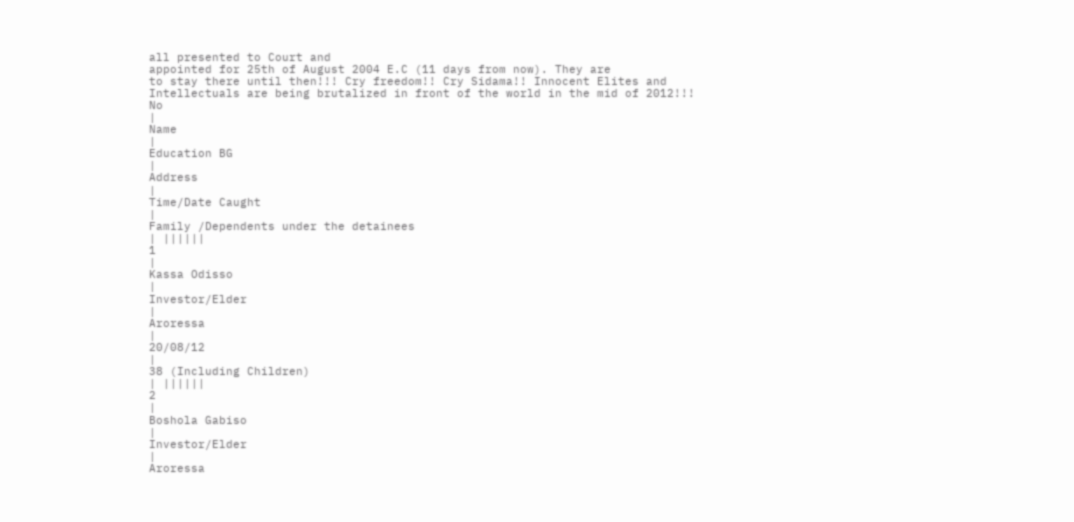all presented to Court and
appointed for 25th of August 2004 E.C (11 days from now). They are
to stay there until then!!! Cry freedom!! Cry Sidama!! Innocent Elites and
Intellectuals are being brutalized in front of the world in the mid of 2012!!!
No
|
Name
|
Education BG
|
Address
|
Time/Date Caught
|
Family /Dependents under the detainees
| ||||||
1
|
Kassa Odisso
|
Investor/Elder
|
Aroressa
|
20/08/12
|
38 (Including Children)
| ||||||
2
|
Boshola Gabiso
|
Investor/Elder
|
Aroressa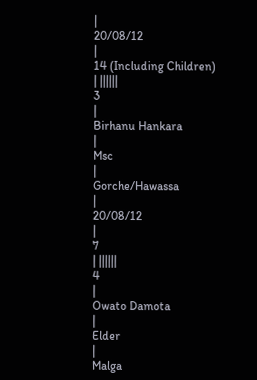|
20/08/12
|
14 (Including Children)
| ||||||
3
|
Birhanu Hankara
|
Msc
|
Gorche/Hawassa
|
20/08/12
|
7
| ||||||
4
|
Owato Damota
|
Elder
|
Malga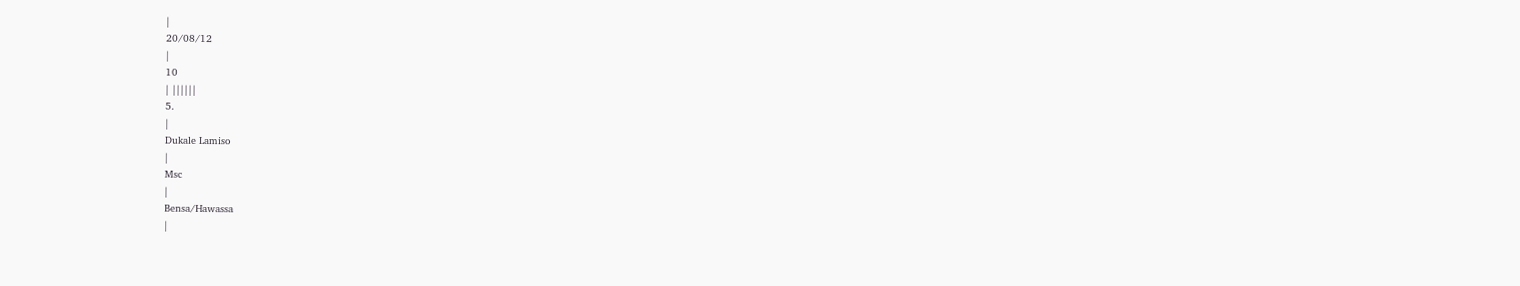|
20/08/12
|
10
| ||||||
5.
|
Dukale Lamiso
|
Msc
|
Bensa/Hawassa
|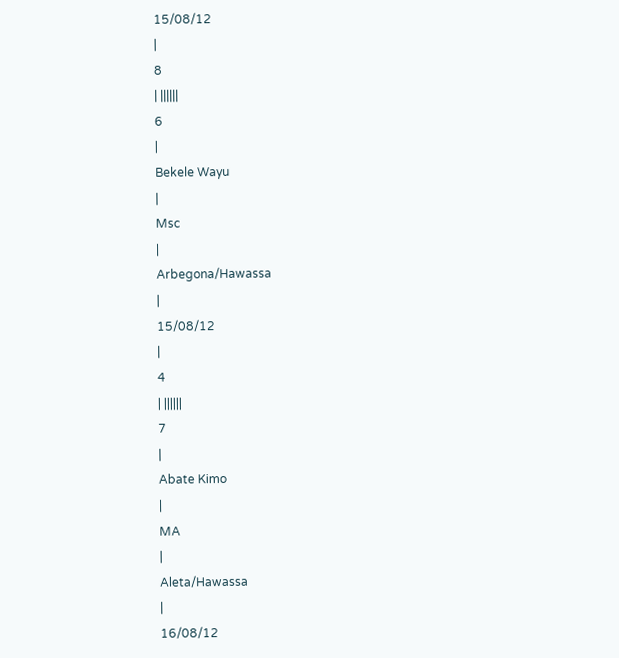15/08/12
|
8
| ||||||
6
|
Bekele Wayu
|
Msc
|
Arbegona/Hawassa
|
15/08/12
|
4
| ||||||
7
|
Abate Kimo
|
MA
|
Aleta/Hawassa
|
16/08/12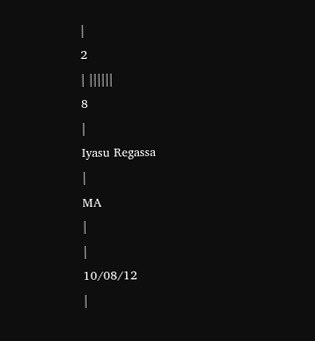|
2
| ||||||
8
|
Iyasu Regassa
|
MA
|
|
10/08/12
|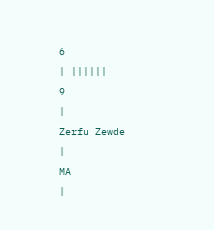6
| ||||||
9
|
Zerfu Zewde
|
MA
|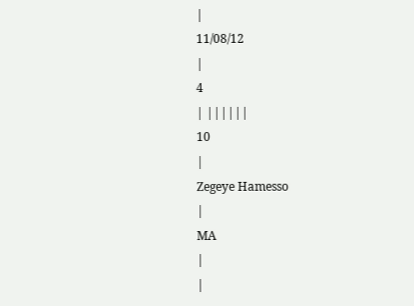|
11/08/12
|
4
| ||||||
10
|
Zegeye Hamesso
|
MA
|
|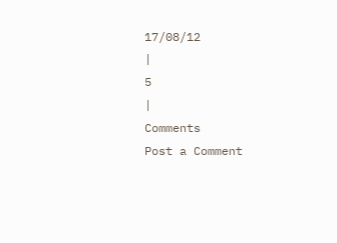17/08/12
|
5
|
Comments
Post a Comment